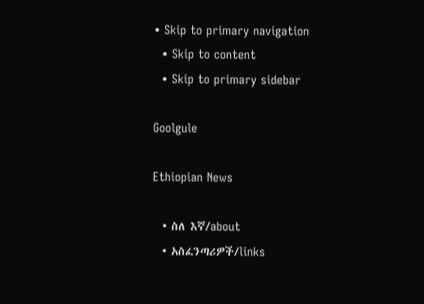• Skip to primary navigation
  • Skip to content
  • Skip to primary sidebar

Goolgule

Ethiopian News

  • ስለ እኛ/about
  • አስፈንጣሪዎች/links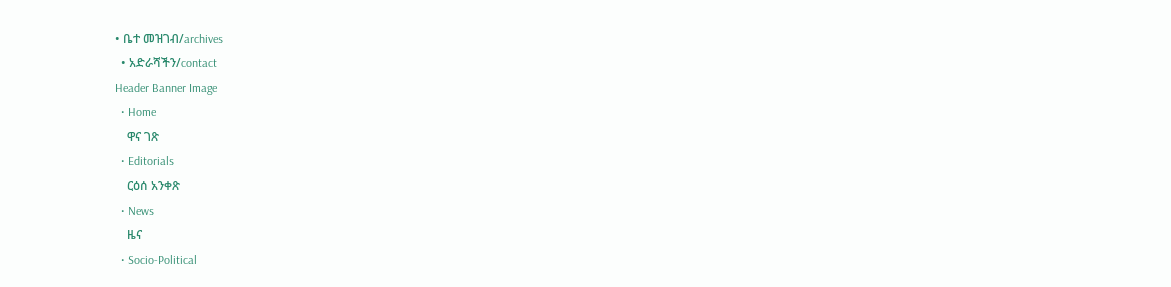• ቤተ መዝገብ/archives
  • አድራሻችን/contact
Header Banner Image
  • Home
    ዋና ገጽ
  • Editorials
    ርዕሰ አንቀጽ
  • News
    ዜና
  • Socio-Political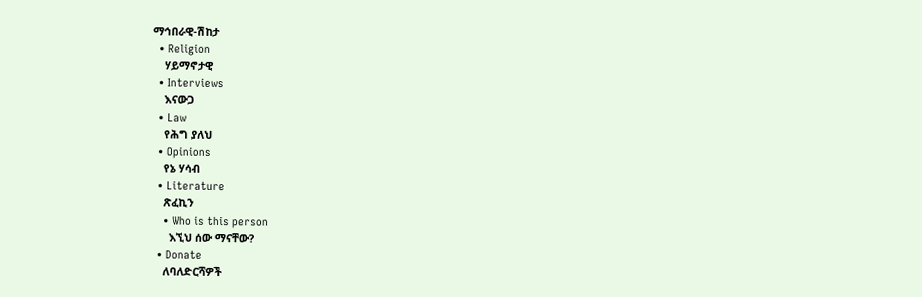ማኅበራዊ-ሽከታ
  • Religion
    ሃይማኖታዊ
  • Interviews
    እናውጋ
  • Law
    የሕግ ያለህ
  • Opinions
    የኔ ሃሳብ
  • Literature
    ጽፈኪን
    • Who is this person
      እኚህ ሰው ማናቸው?
  • Donate
    ለባለድርሻዎች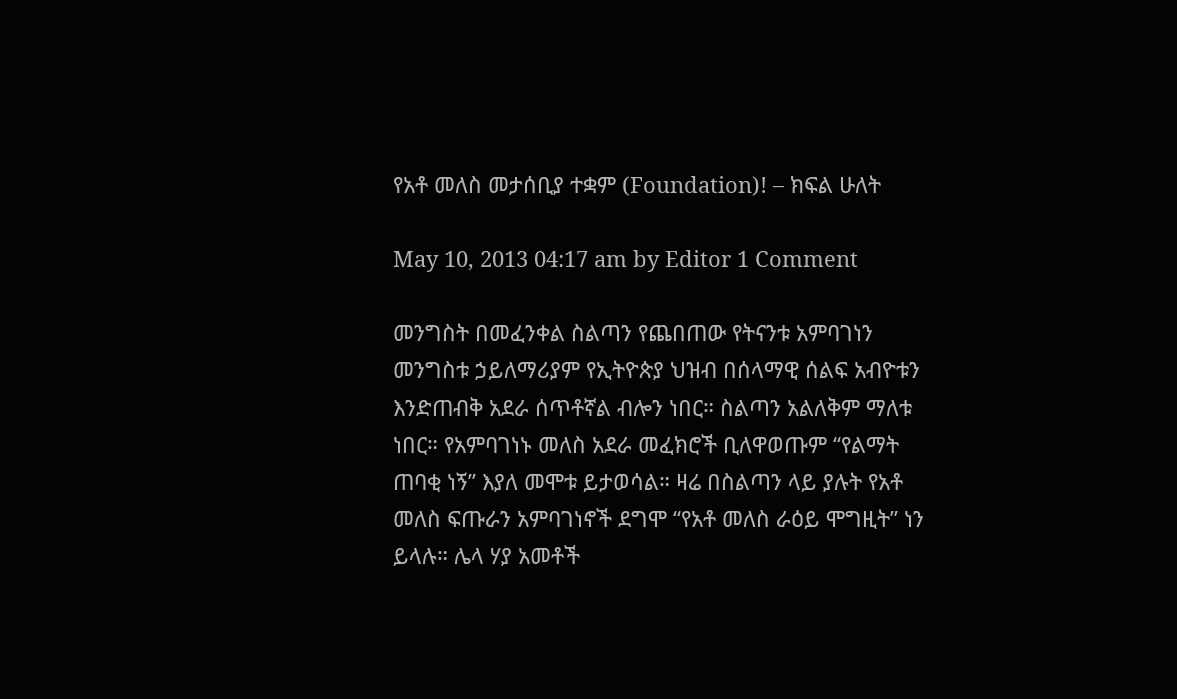የአቶ መለስ መታሰቢያ ተቋም (Foundation)! – ክፍል ሁለት

May 10, 2013 04:17 am by Editor 1 Comment

መንግስት በመፈንቀል ስልጣን የጨበጠው የትናንቱ አምባገነን መንግስቱ ኃይለማሪያም የኢትዮጵያ ህዝብ በሰላማዊ ሰልፍ አብዮቱን እንድጠብቅ አደራ ሰጥቶኛል ብሎን ነበር። ስልጣን አልለቅም ማለቱ ነበር። የአምባገነኑ መለስ አደራ መፈክሮች ቢለዋወጡም “የልማት ጠባቂ ነኝ” እያለ መሞቱ ይታወሳል። ዛሬ በስልጣን ላይ ያሉት የአቶ መለስ ፍጡራን አምባገነኖች ደግሞ “የአቶ መለስ ራዕይ ሞግዚት” ነን ይላሉ። ሌላ ሃያ አመቶች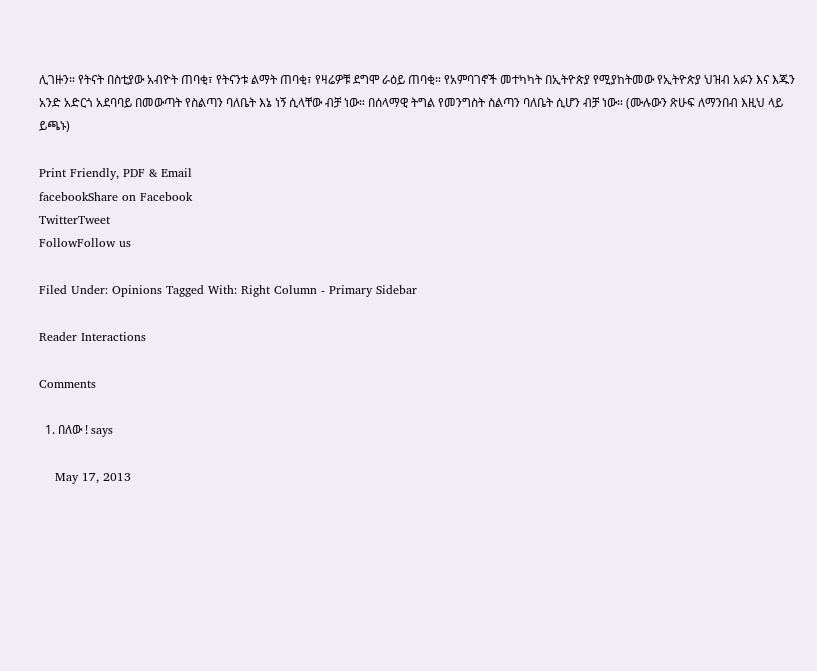ሊገዙን። የትናት በስቲያው አብዮት ጠባቂ፣ የትናንቱ ልማት ጠባቂ፣ የዛሬዎቹ ደግሞ ራዕይ ጠባቂ። የአምባገኖች መተካካት በኢትዮጵያ የሚያከትመው የኢትዮጵያ ህዝብ አፉን እና እጁን አንድ አድርጎ አደባባይ በመውጣት የስልጣን ባለቤት እኔ ነኝ ሲላቸው ብቻ ነው። በሰላማዊ ትግል የመንግስት ስልጣን ባለቤት ሲሆን ብቻ ነው። (ሙሉውን ጽሁፍ ለማንበብ እዚህ ላይ ይጫኑ)

Print Friendly, PDF & Email
facebookShare on Facebook
TwitterTweet
FollowFollow us

Filed Under: Opinions Tagged With: Right Column - Primary Sidebar

Reader Interactions

Comments

  1. በለው ! says

    May 17, 2013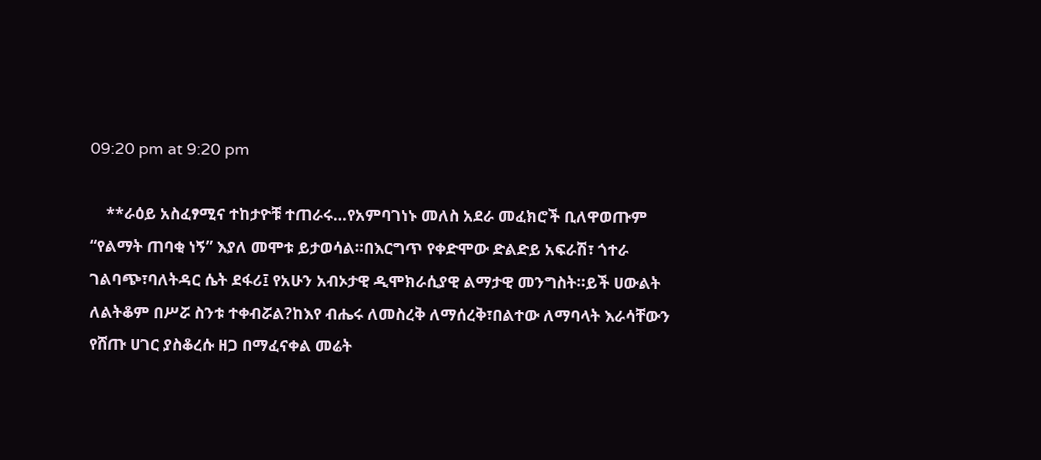09:20 pm at 9:20 pm

    **ራዕይ አስፈፃሚና ተከታዮቹ ተጠራሩ…የአምባገነኑ መለስ አደራ መፈክሮች ቢለዋወጡም “የልማት ጠባቂ ነኝ” እያለ መሞቱ ይታወሳል።በእርግጥ የቀድሞው ድልድይ አፍራሽ፣ ጎተራ ገልባጭ፣ባለትዳር ሴት ደፋሪ፤ የአሁን አብኦታዊ ዲሞክራሲያዊ ልማታዊ መንግስት።ይች ሀውልት ለልትቆም በሥሯ ስንቱ ተቀብሯል?ከእየ ብሔሩ ለመስረቅ ለማሰረቅ፣በልተው ለማባላት እራሳቸውን የሸጡ ሀገር ያስቆረሱ ዘጋ በማፈናቀል መሬት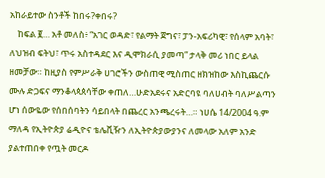አከራይተው ስንቶች ከበሩ?ቀበሩ?
    ከፍል ፪… አቶ መለስ፥ “አገር ወዳድ፣ የልማት ጀግና፣ ፓን-አፍሪካዊ፣ የሰላም አባት፣ ለህዝብ ፍትህ፣ ጥሩ አስተዳደር እና ዲሞክራሲ ያመጣ” ታላቅ መሪ ነበር ይላል ዘመቻው። ከዚያስ የምሥራቅ ሀገሮችን ውስጠዊ ሚስጠር ዘክዝከው እስኪጨርሱ ሙሉ ድጋፍና ማንቆላጳጰሳቸው ቀጠለ…ሁድአደሩና አድርባዩ ባለሀብት ባለሥልጣን ሆነ ሰውዬው የሰበሰባትን ሳይበላት በጨረር አንጫረሩት…። ነሀሴ 14/2004 ዓ.ም ማለዳ የኢትዮጵያ ሬዲዮና ቴሌቪዥን ለኢትዮጵያውያንና ለመላው አለም አንድ ያልተጠበቀ የጧት መርዶ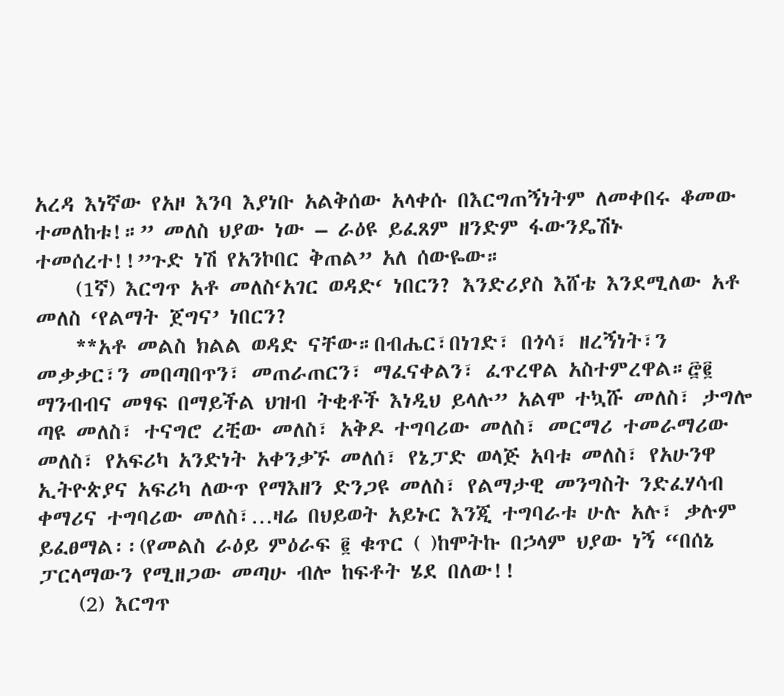አረዳ እነኛው የአዞ እንባ እያነቡ አልቅሰው አላቀሱ በእርግጠኝነትም ለመቀበሩ ቆመው ተመለከቱ!።” መለስ ህያው ነው – ራዕዩ ይፈጸም ዘንድም ፋውንዴሽኑ ተመሰረተ!!”ጉድ ነሽ የአንኮበር ቅጠል” አለ ሰውዬው።
    (1ኛ) እርግጥ አቶ መለስ‘አገር ወዳድ‘ ነበርን? እንድሪያስ እሸቴ እንደሚለው አቶ መለስ ‘የልማት ጀግና’ ነበርን?
    **አቶ መልስ ክልል ወዳድ ናቸው።በብሔር፣በነገድ፣ በጎሳ፣ ዘረኝነት፣ን መቃቃር፣ን መበጣበጥን፣ መጠራጠርን፣ ማፈናቀልን፣ ፈጥረዋል አስተምረዋል።፸፪ ማንብብና መፃፍ በማይችል ህዝብ ትቂቶች እነዲህ ይላሉ” አልሞ ተኳሹ መለስ፣ ታግሎ ጣዩ መለስ፣ ተናግሮ ረቺው መለስ፣ አቅዶ ተግባሪው መለስ፣ መርማሪ ተመራማሪው መለስ፣ የአፍሪካ አንድነት አቀንቃኙ መለሰ፣ የኔፓድ ወላጅ አባቱ መለስ፣ የአሁንዋ ኢትዮጵያና አፍሪካ ለውጥ የማእዘን ድንጋዩ መለስ፣ የልማታዊ መንግስት ንድፈሃሳብ ቀማሪና ተግባሪው መለስ፣…ዛሬ በህይወት አይኑር እንጂ ተግባራቱ ሁሉ አሉ፣ ቃሉም ይፈፀማል፡፡(የመልስ ራዕይ ምዕራፍ ፪ ቁጥር ( )ከሞትኩ በኃላም ህያው ነኝ “በሰኔ ፓርላማውን የሚዘጋው መጣሁ ብሎ ከፍቶት ሄደ በለው!!
    (2) እርግጥ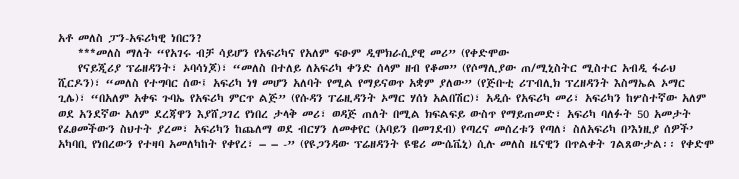አቶ መለስ ፓን-አፍሪካዊ ነበርን?
    ***መለስ ማለት “የአገሩ ብቻ ሳይሆን የአፍሪካና የአለም ፍፁም ዲሞክራሲያዊ መሪ” (የቀድሞው
    የናይጂሪያ ፕሬዘዳንት፣ ኦባሳነጆ)፣ “መለስ በተለይ ለአፍሪካ ቀንድ ሰላም ዘብ የቆመ” (የሶማሊያው ጠ/ሚኒስትር ሚስተር አብዲ ፋራህ ሺርዶን)፣ “መለስ የተግባር ሰው፤ አፍሪካ ነፃ መሆን አለባት የሚል የማይናወጥ አቋም ያለው” (የጅቡቲ ሪፐብሊክ ፕረዘዳንት እስማኤል ኦማር ጊሌ)፣ “በአለም አቀፍ ጉባኤ የአፍሪካ ምርጥ ልጅ” (የሱዳን ፐሬዚዳንት ኦማር ሃሰነ አልበሽር)፣ አዲሱ የአፍሪካ መሪ፣ አፍሪካን ከሦስተኛው አለም ወደ አንደኛው አለም ደረጃዋን እያሸጋገረ የነበረ ታላቅ መሪ፣ ወዳጅ ጠለት በሚል ክፍልፍይ ውስጥ የማይጠመድ፣ አፍሪካ ባለፉት 50 አመታት የፈፀመችውን ስህተት ያረመ፣ አፍሪካን ከጨለማ ወደ ብርሃን ለመቀየር (አባይን በመገደብ) የጣረና መሰረቱን የጣለ፣ ስለአፍሪካ በ’እነዚያ ሰዎች’ አካባቢ የነበረውን የተዛባ አመለካከት የቀየረ፣ – – -” (የዩጋንዳው ፕሬዘዳንት ዩዌሪ ሙሴቬኒ) ሲሉ መለስ ዜናዊን በጥልቀት ገልጸውታል፡፡ የቀድሞ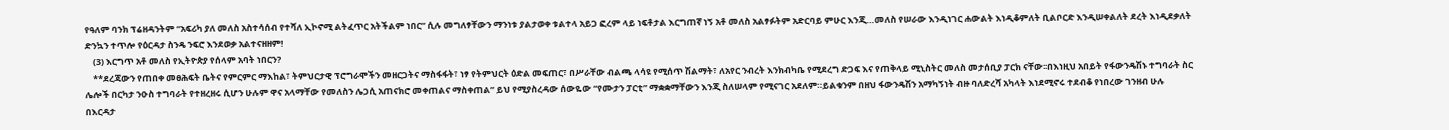የዓለም ባንክ ፕሬዘዳንትም “አፍሪካ ያለ መለስ አስተሳሰብ የተሻለ ኢኮኖሚ ልትፈጥር አትችልም ነበር” ሲሉ መግለፃቸውን ማንነቱ ያልታወቀ ቱልተላ አይጋ ፎረም ላይ ነፍቶታል እርግጠኛ ነኝ አቶ መለስ አልፃፉትም አድርባይ ምሁር እንጂ…መለስ የሠራው እንዲነገር ሐውልት እነዲቆምለት ቢልቦርድ እንዲሠቀልለት ደረት እነዲደቃለት ድንኳን ተጥሎ የዕርዳታ ስንዴ ንፍሮ እንደወቃ አልተናዘዘም!
    (3) እርግጥ አቶ መለስ የኢትዮጵያ የሰላም አባት ነበርን?
    **ደረጃውን የጠበቀ መፀሕፍት ቤትና የምርምር ማእከል፣ ትምህርታዊ ፕሮግራሞችን መዘርጋትና ማስፋፋት፣ ነፃ የትምህርት ዕድል መፍጠር፣ በሥራቸው ብልጫ ላሳዩ የሚሰጥ ሽልማት፣ ለአየር ንብረት እንክብካቤ የሚደረግ ድጋፍ እና የጠቅላይ ሚኒስትር መለስ መታሰቢያ ፓርክ ናቸው፡፡በእነዚህ አበይት የፋውንዴሽኑ ተግባራት ስር ሌሎች በርካታ ንዑስ ተግባራት የተዘረዘሩ ሲሆን ሁሉም ዋና አላማቸው የመለስን ሌጋሲ አጠናክሮ መቀጠልና ማስቀጠል” ይህ የሚያስረዳው ሰውዬው “የሙታን ፓርቲ” ማቋቋማቸውን እንጂ ስለሠላም የሚናገር አደለም።ይልቁንም በዘህ ፋውንዴሽን አማካኝነት ብዙ ባለድረሻ አካላት እነደሚኖሩ ተደብቆ የነበረው ገንዘብ ሁሉ በእርዳታ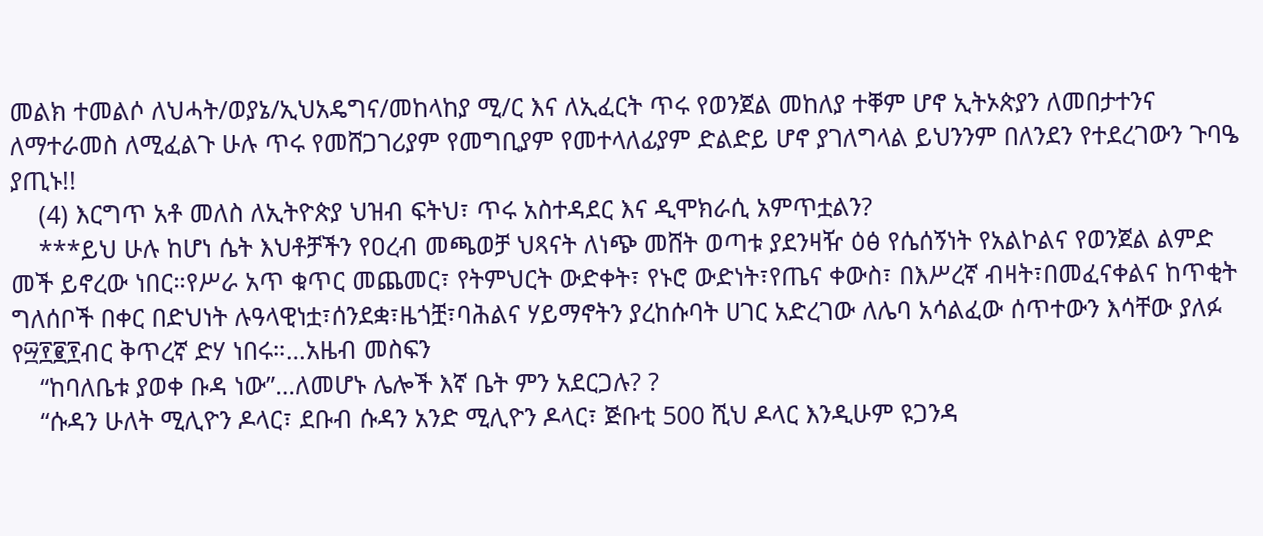መልክ ተመልሶ ለህሓት/ወያኔ/ኢህአዴግና/መከላከያ ሚ/ር እና ለኢፈርት ጥሩ የወንጀል መከለያ ተቐም ሆኖ ኢትኦጵያን ለመበታተንና ለማተራመስ ለሚፈልጉ ሁሉ ጥሩ የመሸጋገሪያም የመግቢያም የመተላለፊያም ድልድይ ሆኖ ያገለግላል ይህንንም በለንደን የተደረገውን ጉባዔ ያጢኑ!!
    (4) እርግጥ አቶ መለስ ለኢትዮጵያ ህዝብ ፍትህ፣ ጥሩ አስተዳደር እና ዲሞክራሲ አምጥቷልን?
    ***ይህ ሁሉ ከሆነ ሴት እህቶቻችን የዐረብ መጫወቻ ህጻናት ለነጭ መሸት ወጣቱ ያደንዛዥ ዕፅ የሴሰኝነት የአልኮልና የወንጀል ልምድ መች ይኖረው ነበር።የሥራ አጥ ቁጥር መጨመር፣ የትምህርት ውድቀት፣ የኑሮ ውድነት፣የጤና ቀውስ፣ በእሥረኛ ብዛት፣በመፈናቀልና ከጥቂት ግለሰቦች በቀር በድህነት ሉዓላዊነቷ፣ሰንደቋ፣ዜጎቿ፣ባሕልና ሃይማኖትን ያረከሱባት ሀገር አድረገው ለሌባ አሳልፈው ሰጥተውን እሳቸው ያለፉ የ፵፻፪፻ብር ቅጥረኛ ድሃ ነበሩ።…አዜብ መስፍን
    “ከባለቤቱ ያወቀ ቡዳ ነው”…ለመሆኑ ሌሎች እኛ ቤት ምን አደርጋሉ? ?
    “ሱዳን ሁለት ሚሊዮን ዶላር፣ ደቡብ ሱዳን አንድ ሚሊዮን ዶላር፣ ጅቡቲ 500 ሺህ ዶላር እንዲሁም ዩጋንዳ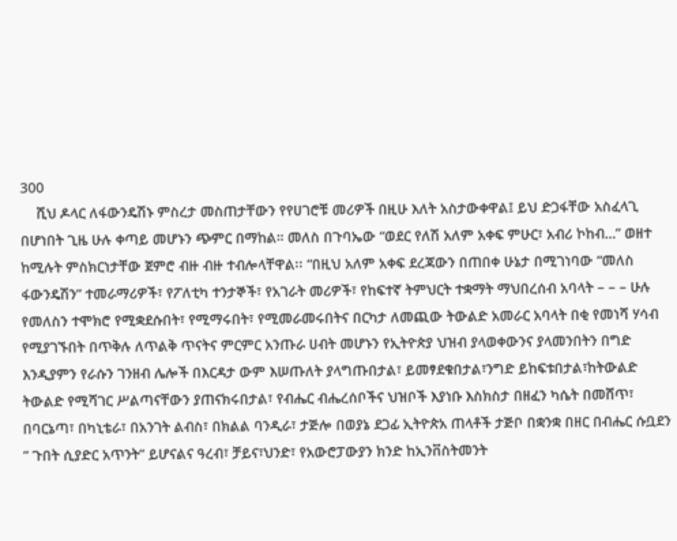300
    ሺህ ዶላር ለፋውንዴሽኑ ምስረታ መስጠታቸውን የየሀገሮቹ መሪዎች በዚሁ እለት አስታውቀዋል፤ ይህ ድጋፋቸው አስፈላጊ በሆነበት ጊዜ ሁሉ ቀጣይ መሆኑን ጭምር በማከል። መለስ በጉባኤው “ወደር የለሽ አለም አቀፍ ምሁር፣ አብሪ ኮከብ…” ወዘተ ከሚሉት ምስክርነታቸው ጀምሮ ብዙ ብዙ ተብሎላቸዋል፡፡ “በዚህ አለም አቀፍ ደረጃውን በጠበቀ ሁኔታ በሚገነባው “መለስ ፋውንዴሽን” ተመራማሪዎች፣ የፖለቲካ ተንታኞች፣ የአገራት መሪዎች፣ የከፍተኛ ትምህርት ተቋማት ማህበረሰብ አባላት – – – ሁሉ የመለስን ተሞክሮ የሚቋደሱበት፣ የሚማሩበት፣ የሚመራመሩበትና በርካታ ለመጪው ትውልድ አመራር አባላት በቂ የመነሻ ሃሳብ የሚያገኙበት በጥቅሉ ለጥልቅ ጥናትና ምርምር አንጡራ ሀብት መሆኑን የኢትዮጵያ ህዝብ ያላወቀውንና ያላመንበትን በግድ እንዲያምን የራሱን ገንዘብ ሌሎች በእርዳታ ውም እሠጡለት ያላግጡበታል፣ ይመፃደቁበታል፣ንግድ ይከፍቱበታል፣ከትውልድ ትውልድ የሚሻገር ሥልጣናቸውን ያጠናክሩበታል፣ የብሔር ብሔረሰቦችና ህዝቦች እያነቡ እስክስታ በዘፈን ካሴት በመሸጥ፣ በባርኔጣ፣ በካኒቴራ፣ በአንገት ልብስ፣ በክልል ባንዲራ፣ ታጅሎ በወያኔ ደጋፊ ኢትዮጵአ ጠላቶች ታጅቦ በቋንቋ በዘር በብሔር ሱቧደን ” ጉበት ሲያድር አጥንት” ይሆናልና ዓረብ፣ ቻይና፣ህንድ፣ የአውሮፓውያን ክንድ ከኢንቨስትመንት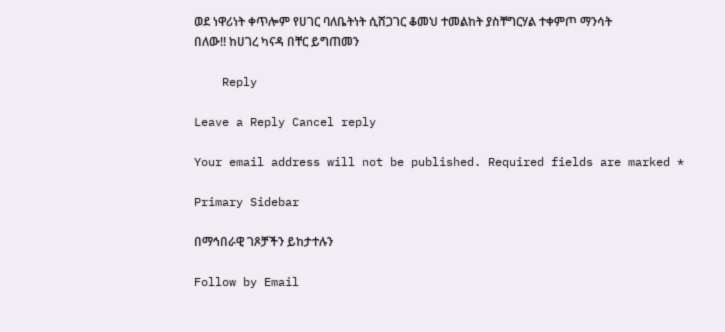ወደ ነዋሪነት ቀጥሎም የሀገር ባለቤትነት ሲሸጋገር ቆመህ ተመልከት ያስቸግርሃል ተቀምጦ ማንሳት በለው!! ከሀገረ ካናዳ በቸር ይግጠመን

    Reply

Leave a Reply Cancel reply

Your email address will not be published. Required fields are marked *

Primary Sidebar

በማኅበራዊ ገጾቻችን ይከታተሉን

Follow by Email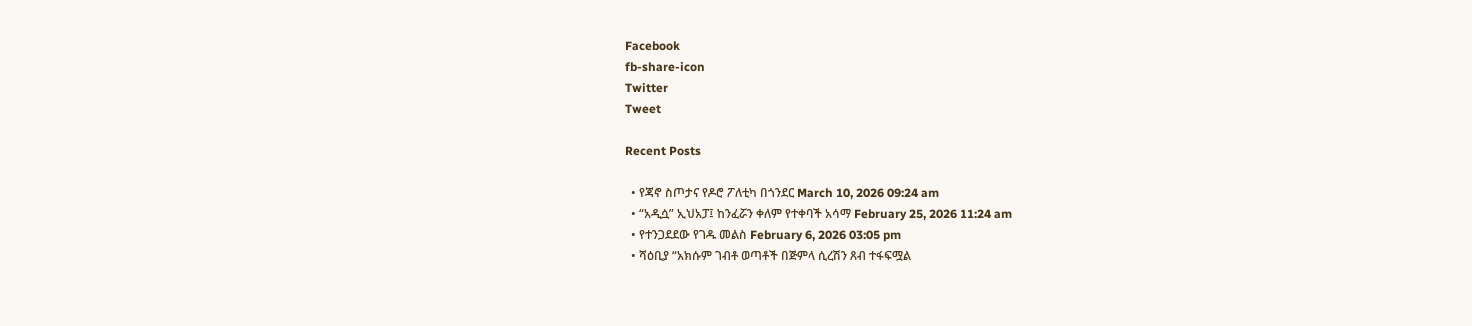Facebook
fb-share-icon
Twitter
Tweet

Recent Posts

  • የጃኖ ስጦታና የዶሮ ፖለቲካ በጎንደር March 10, 2026 09:24 am
  • “አዲሷ” ኢህአፓ፤ ከንፈሯን ቀለም የተቀባች አሳማ February 25, 2026 11:24 am
  • የተንጋደደው የገዱ መልስ February 6, 2026 03:05 pm
  • ሻዕቢያ “አክሱም ገብቶ ወጣቶች በጅምላ ሲረሽን ጸብ ተፋፍሟል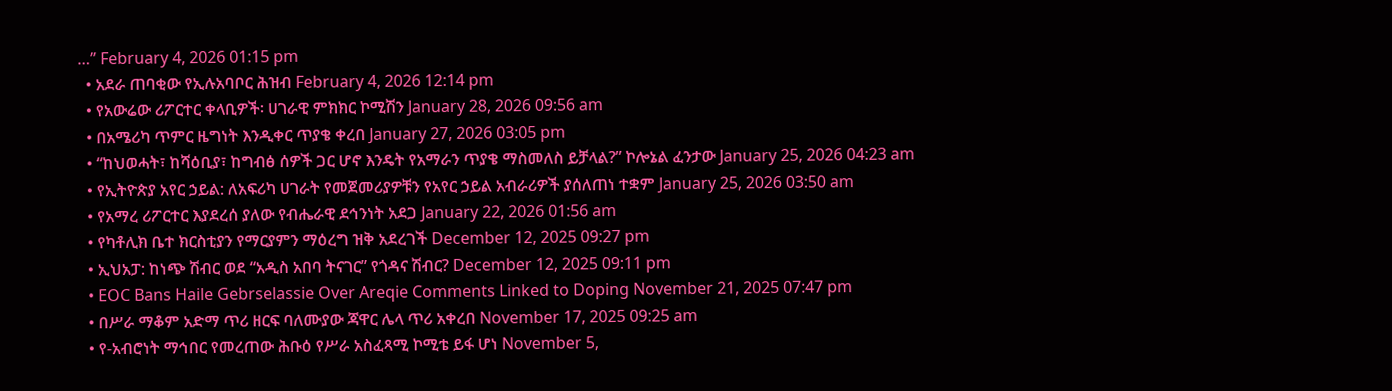…” February 4, 2026 01:15 pm
  • አደራ ጠባቂው የኢሉአባቦር ሕዝብ February 4, 2026 12:14 pm
  • የአውሬው ሪፖርተር ቀላቢዎች፡ ሀገራዊ ምክክር ኮሚሽን January 28, 2026 09:56 am
  • በአሜሪካ ጥምር ዜግነት እንዲቀር ጥያቄ ቀረበ January 27, 2026 03:05 pm
  • “ከህወሓት፣ ከሻዕቢያ፣ ከግብፅ ሰዎች ጋር ሆኖ እንዴት የአማራን ጥያቄ ማስመለስ ይቻላል?” ኮሎኔል ፈንታው January 25, 2026 04:23 am
  • የኢትዮጵያ አየር ኃይል: ለአፍሪካ ሀገራት የመጀመሪያዎቹን የአየር ኃይል አብራሪዎች ያሰለጠነ ተቋም January 25, 2026 03:50 am
  • የአማረ ሪፖርተር እያደረሰ ያለው የብሔራዊ ደኅንነት አደጋ January 22, 2026 01:56 am
  • የካቶሊክ ቤተ ክርስቲያን የማርያምን ማዕረግ ዝቅ አደረገች December 12, 2025 09:27 pm
  • ኢህአፓ: ከነጭ ሽብር ወደ “አዲስ አበባ ትናገር” የጎዳና ሽብር? December 12, 2025 09:11 pm
  • EOC Bans Haile Gebrselassie Over Areqie Comments Linked to Doping November 21, 2025 07:47 pm
  • በሥራ ማቆም አድማ ጥሪ ዘርፍ ባለሙያው ጃዋር ሌላ ጥሪ አቀረበ November 17, 2025 09:25 am
  • የ-አብሮነት ማኅበር የመረጠው ሕቡዕ የሥራ አስፈጻሚ ኮሚቴ ይፋ ሆነ November 5,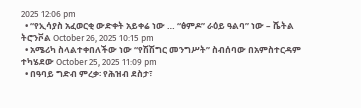2025 12:06 pm
  • “የኢሳያስ አፈወርቂ ውድቀት አይቀሬ ነው … “ፅምዶ” ራዕይ ዓልባ” ነው – ሼትል ትሮንቮል October 26, 2025 10:15 pm
  • አሜሪካ ስላልተቀበለችው ነው “የሽሽግር መንግሥት” ስብሰባው በአምስተርዳም ተካሄደው October 25, 2025 11:09 pm
  • በዓባይ ግድብ ምረቃ፡ የሕዝብ ደስታ፣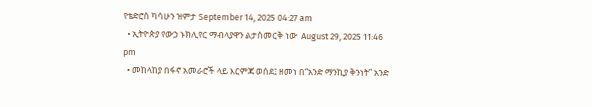የቴድሮስ ካሳሁን ዝምታ September 14, 2025 04:27 am
  • ኢትዮጵያ የውኃ ኑክሊየር ማብላያዋን ልታስመርቅ ነው  August 29, 2025 11:46 pm
  • መከላከያ በፋኖ አመራሮች ላይ እርምጃ ወሰደ፤ ዘመነ በ“አንድ ማንኪያ ቅንነት” አንድ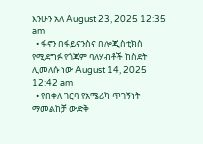እንሁን አለ August 23, 2025 12:35 am
  • ፋኖን በፋይናንስና በሎጂስቲክስ የሚደግፉ የጎጃም ባለሃብቶች ከስደት ሊመለሱ ነው August 14, 2025 12:42 am
  • የበቀለ ገርባ የአሜሪካ ጥገኝነት ማመልከቻ ውድቅ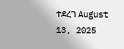ተደረገ August 13, 2025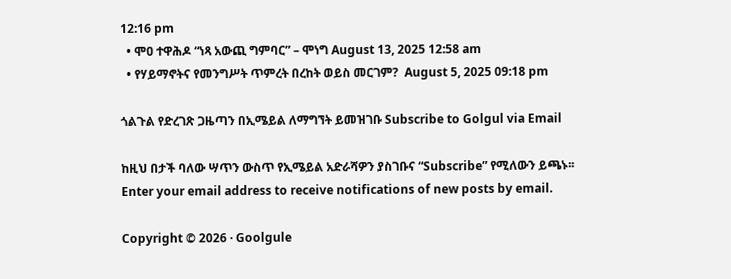12:16 pm
  • ሞዐ ተዋሕዶ “ነጻ አውጪ ግምባር” – ሞነግ August 13, 2025 12:58 am
  • የሃይማኖትና የመንግሥት ጥምረት በረከት ወይስ መርገም?  August 5, 2025 09:18 pm

ጎልጉል የድረገጽ ጋዜጣን በኢሜይል ለማግኘት ይመዝገቡ Subscribe to Golgul via Email

ከዚህ በታች ባለው ሣጥን ውስጥ የኢሜይል አድራሻዎን ያስገቡና “Subscribe” የሚለውን ይጫኑ፡፡
Enter your email address to receive notifications of new posts by email.

Copyright © 2026 · Goolgule